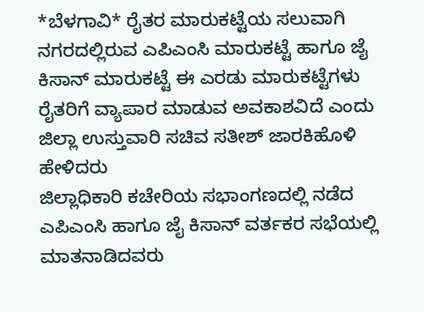*ಬೆಳಗಾವಿ* ರೈತರ ಮಾರುಕಟ್ಟೆಯ ಸಲುವಾಗಿ ನಗರದಲ್ಲಿರುವ ಎಪಿಎಂಸಿ ಮಾರುಕಟ್ಟೆ ಹಾಗೂ ಜೈ ಕಿಸಾನ್ ಮಾರುಕಟ್ಟೆ ಈ ಎರಡು ಮಾರುಕಟ್ಟೆಗಳು ರೈತರಿಗೆ ವ್ಯಾಪಾರ ಮಾಡುವ ಅವಕಾಶವಿದೆ ಎಂದು ಜಿಲ್ಲಾ ಉಸ್ತುವಾರಿ ಸಚಿವ ಸತೀಶ್ ಜಾರಕಿಹೊಳಿ ಹೇಳಿದರು
ಜಿಲ್ಲಾಧಿಕಾರಿ ಕಚೇರಿಯ ಸಭಾಂಗಣದಲ್ಲಿ ನಡೆದ ಎಪಿಎಂಸಿ ಹಾಗೂ ಜೈ ಕಿಸಾನ್ ವರ್ತಕರ ಸಭೆಯಲ್ಲಿ ಮಾತನಾಡಿದವರು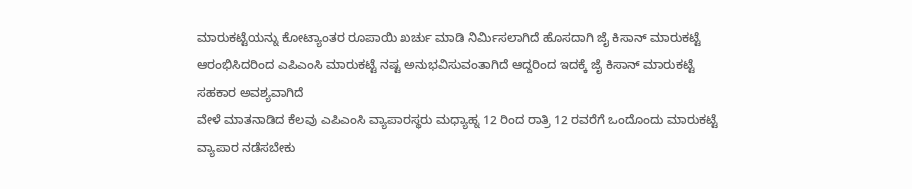ಮಾರುಕಟ್ಟೆಯನ್ನು ಕೋಟ್ಯಾಂತರ ರೂಪಾಯಿ ಖರ್ಚು ಮಾಡಿ ನಿರ್ಮಿಸಲಾಗಿದೆ ಹೊಸದಾಗಿ ಜೈ ಕಿಸಾನ್ ಮಾರುಕಟ್ಟೆ ಆರಂಭಿಸಿದರಿಂದ ಎಪಿಎಂಸಿ ಮಾರುಕಟ್ಟೆ ನಷ್ಟ ಅನುಭವಿಸುವಂತಾಗಿದೆ ಆದ್ದರಿಂದ ಇದಕ್ಕೆ ಜೈ ಕಿಸಾನ್ ಮಾರುಕಟ್ಟೆ ಸಹಕಾರ ಅವಶ್ಯವಾಗಿದೆ
ವೇಳೆ ಮಾತನಾಡಿದ ಕೆಲವು ಎಪಿಎಂಸಿ ವ್ಯಾಪಾರಸ್ಥರು ಮಧ್ಯಾಹ್ನ 12 ರಿಂದ ರಾತ್ರಿ 12 ರವರೆಗೆ ಒಂದೊಂದು ಮಾರುಕಟ್ಟೆ ವ್ಯಾಪಾರ ನಡೆಸಬೇಕು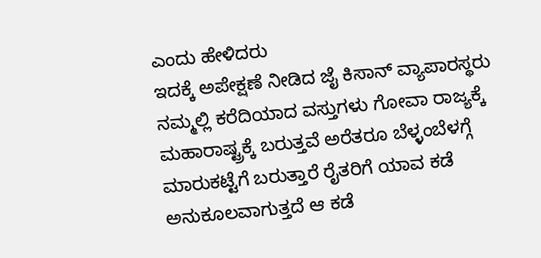ಎಂದು ಹೇಳಿದರು
ಇದಕ್ಕೆ ಅಪೇಕ್ಷಣೆ ನೀಡಿದ ಜೈ ಕಿಸಾನ್ ವ್ಯಾಪಾರಸ್ಥರು ನಮ್ಮಲ್ಲಿ ಕರೆದಿಯಾದ ವಸ್ತುಗಳು ಗೋವಾ ರಾಜ್ಯಕ್ಕೆ ಮಹಾರಾಷ್ಟ್ರಕ್ಕೆ ಬರುತ್ತವೆ ಅರೆತರೂ ಬೆಳ್ಳಂಬೆಳಗ್ಗೆ ಮಾರುಕಟ್ಟೆಗೆ ಬರುತ್ತಾರೆ ರೈತರಿಗೆ ಯಾವ ಕಡೆ ಅನುಕೂಲವಾಗುತ್ತದೆ ಆ ಕಡೆ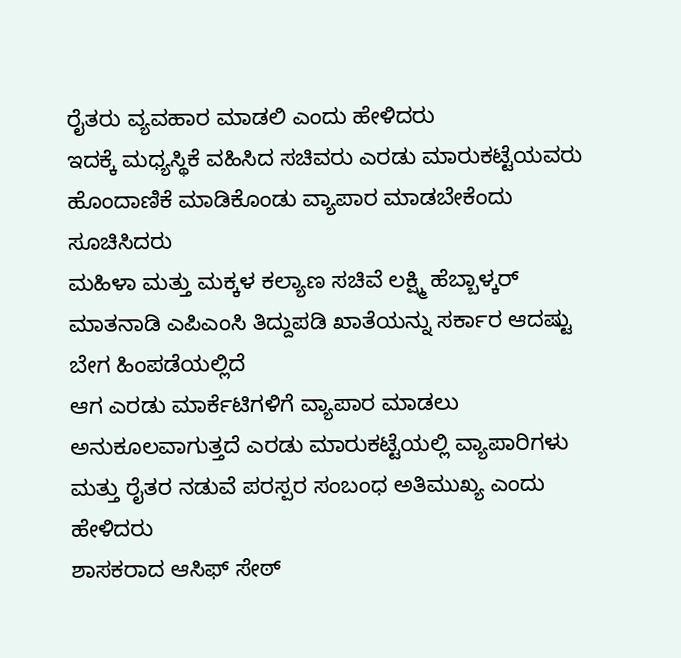ರೈತರು ವ್ಯವಹಾರ ಮಾಡಲಿ ಎಂದು ಹೇಳಿದರು
ಇದಕ್ಕೆ ಮಧ್ಯಸ್ಥಿಕೆ ವಹಿಸಿದ ಸಚಿವರು ಎರಡು ಮಾರುಕಟ್ಟೆಯವರು ಹೊಂದಾಣಿಕೆ ಮಾಡಿಕೊಂಡು ವ್ಯಾಪಾರ ಮಾಡಬೇಕೆಂದು ಸೂಚಿಸಿದರು
ಮಹಿಳಾ ಮತ್ತು ಮಕ್ಕಳ ಕಲ್ಯಾಣ ಸಚಿವೆ ಲಕ್ಷ್ಮಿ ಹೆಬ್ಬಾಳ್ಕರ್ ಮಾತನಾಡಿ ಎಪಿಎಂಸಿ ತಿದ್ದುಪಡಿ ಖಾತೆಯನ್ನು ಸರ್ಕಾರ ಆದಷ್ಟು ಬೇಗ ಹಿಂಪಡೆಯಲ್ಲಿದೆ
ಆಗ ಎರಡು ಮಾರ್ಕೆಟಿಗಳಿಗೆ ವ್ಯಾಪಾರ ಮಾಡಲು ಅನುಕೂಲವಾಗುತ್ತದೆ ಎರಡು ಮಾರುಕಟ್ಟೆಯಲ್ಲಿ ವ್ಯಾಪಾರಿಗಳು ಮತ್ತು ರೈತರ ನಡುವೆ ಪರಸ್ಪರ ಸಂಬಂಧ ಅತಿಮುಖ್ಯ ಎಂದು ಹೇಳಿದರು
ಶಾಸಕರಾದ ಆಸಿಫ್ ಸೇಠ್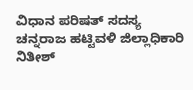ವಿಧಾನ ಪರಿಷತ್ ಸದಸ್ಯ ಚನ್ನರಾಜ ಹಟ್ಟಿವಳಿ ಜಿಲ್ಲಾಧಿಕಾರಿ ನಿತೀಶ್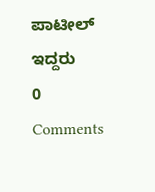ಪಾಟೀಲ್ ಇದ್ದರು
0 Comments